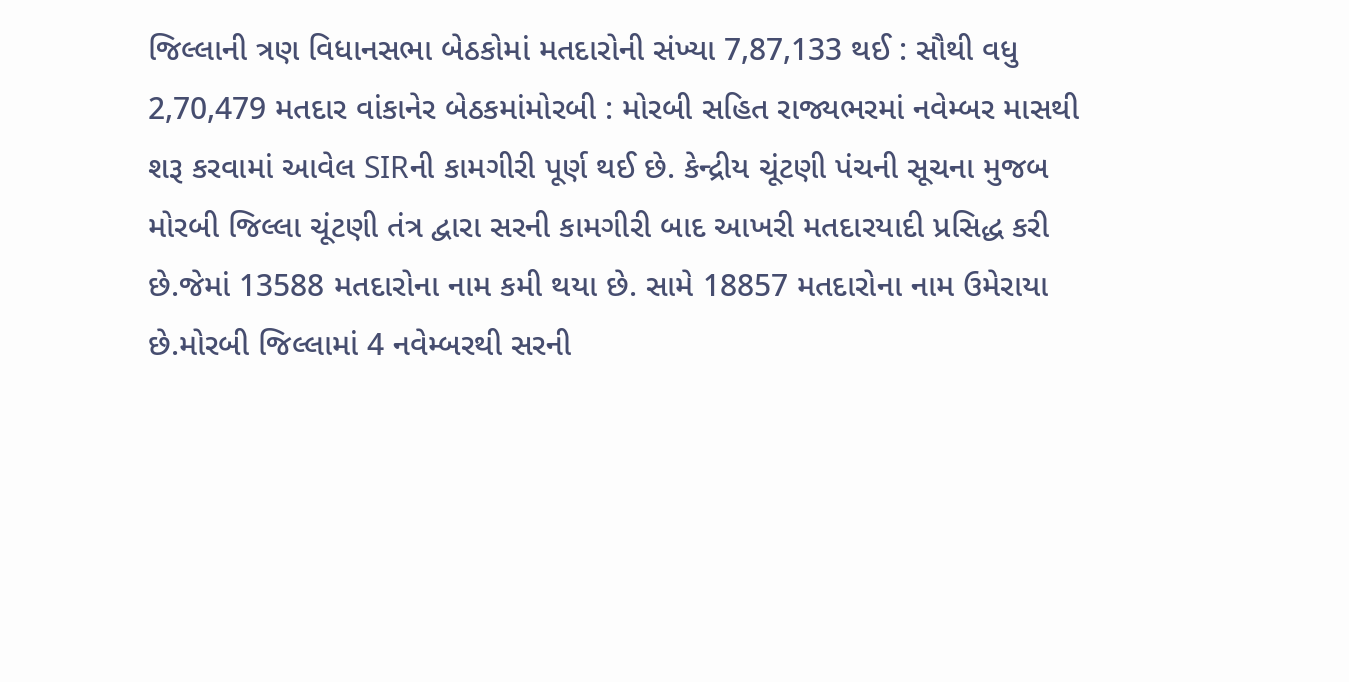જિલ્લાની ત્રણ વિધાનસભા બેઠકોમાં મતદારોની સંખ્યા 7,87,133 થઈ : સૌથી વધુ 2,70,479 મતદાર વાંકાનેર બેઠકમાંમોરબી : મોરબી સહિત રાજ્યભરમાં નવેમ્બર માસથી શરૂ કરવામાં આવેલ SIRની કામગીરી પૂર્ણ થઈ છે. કેન્દ્રીય ચૂંટણી પંચની સૂચના મુજબ મોરબી જિલ્લા ચૂંટણી તંત્ર દ્વારા સરની કામગીરી બાદ આખરી મતદારયાદી પ્રસિદ્ધ કરી છે.જેમાં 13588 મતદારોના નામ કમી થયા છે. સામે 18857 મતદારોના નામ ઉમેરાયા છે.મોરબી જિલ્લામાં 4 નવેમ્બરથી સરની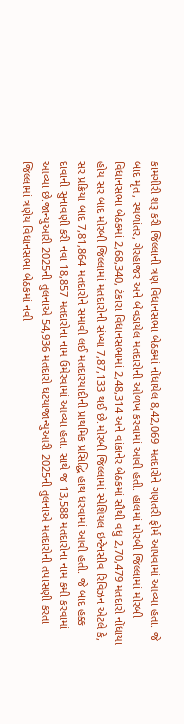કામગીરી શરૂ કરી જિલ્લાની ત્રણ વિધાનસભા બેઠકમાં નોંધાયેલ 8,42,069 મતદારોને ગણતરી ફોર્મ આપવામાં આવ્યા હતા. જે બાદ મૃત, સ્થળાંતર, ગેરહાજર અને બેવડાયેલ મતદારોની ઓળખ કરવામાં આવી હતી. હાલમાં મોરબી જિલ્લામાં મોરબી વિધાનસભા બેઠકમાં 2,68,340, ટંકારા વિધાનસભામાં 2,48,314 અને વાંકાનેર બેઠકમાં સૌથી વધુ 2,70,479 મતદારો નોંધાયા હોય સર બાદ મોરબી જિલ્લામાં મતદારોની સંખ્યા 7,87,133 થઈ છે.મોરબી જિલ્લામાં સ્પેશિયલ ઇન્ટેનસીવ રિવિઝન એટલે કે, સર પ્રક્રિયા બાદ 7,81,864 મતદારોને સમાવી લઈ મતદારયાદીની પ્રાથમિક પ્રસિદ્ધિ હાથ ધરવામાં આવી હતી. જે બાદ હક્ક દાવાની સુનાવણી કરી નવા 18,857 મતદારોના નામ ઉમેરવામાં આવ્યા હતા. સાથે જ 13,588 મતદારોના નામ કમી કરવામાં આવ્યા છે.જાન્યુઆરી 2025ની તુલનાએ 54,936 મતદારો ઘટયાજાન્યુઆરી 2025ની તુલનાએ મતદારોની તપાસણી કરતા જિલ્લામાં ત્રણેય વિધાનસભા બેઠકમાં નવી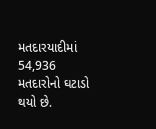મતદારયાદીમાં 54,936 મતદારોનો ઘટાડો થયો છે.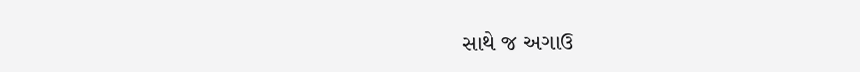સાથે જ અગાઉ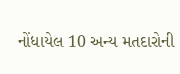નોંધાયેલ 10 અન્ય મતદારોની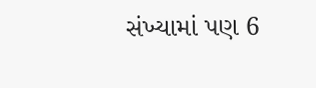સંખ્યામાં પણ 6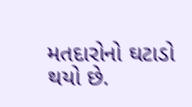મતદારોનો ઘટાડો થયો છે.